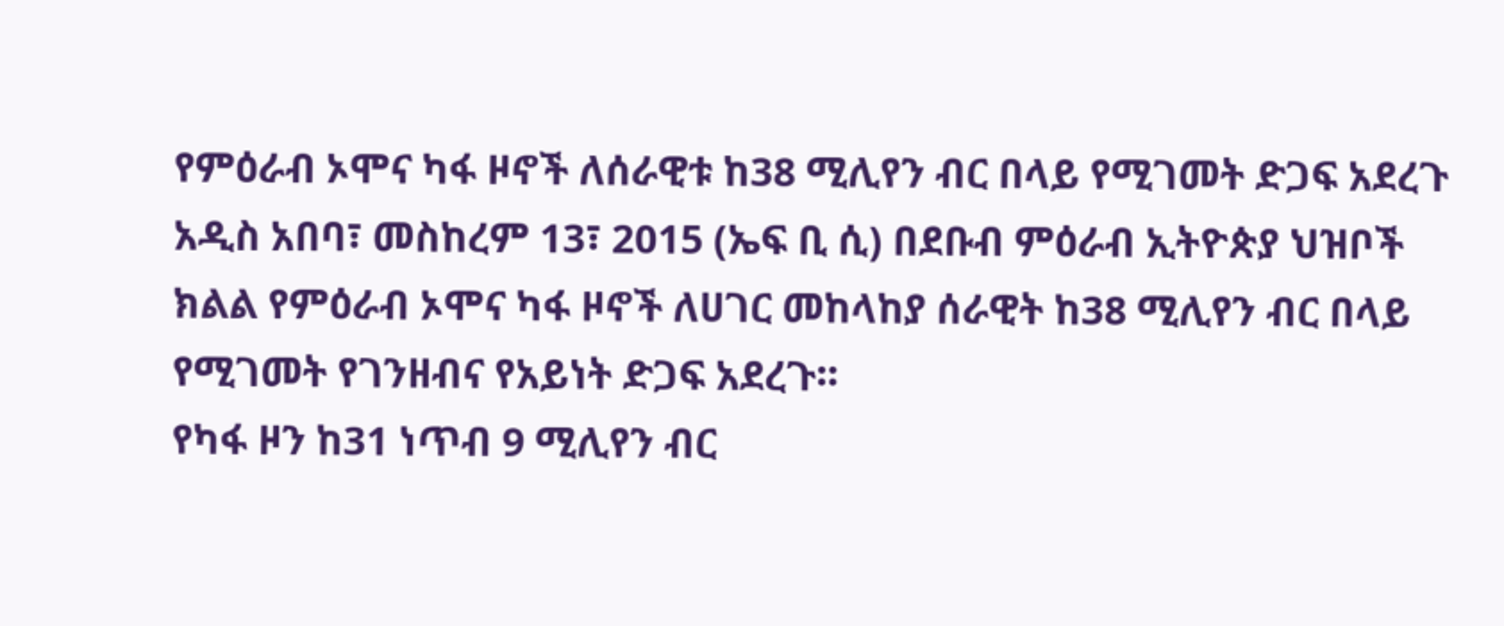የምዕራብ ኦሞና ካፋ ዞኖች ለሰራዊቱ ከ38 ሚሊየን ብር በላይ የሚገመት ድጋፍ አደረጉ
አዲስ አበባ፣ መስከረም 13፣ 2015 (ኤፍ ቢ ሲ) በደቡብ ምዕራብ ኢትዮጵያ ህዝቦች ክልል የምዕራብ ኦሞና ካፋ ዞኖች ለሀገር መከላከያ ሰራዊት ከ38 ሚሊየን ብር በላይ የሚገመት የገንዘብና የአይነት ድጋፍ አደረጉ፡፡
የካፋ ዞን ከ31 ነጥብ 9 ሚሊየን ብር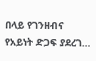በላይ የገንዘብና የአይነት ድጋፍ ያደረገ…